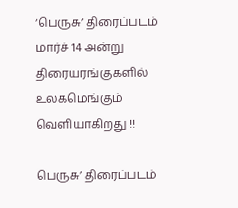‘பெருசு’ திரைப்படம்  மார்ச் 14 அன்று திரையரங்குகளில் உலகமெங்கும் வெளியாகிறது !!

பெருசு’ திரைப்படம்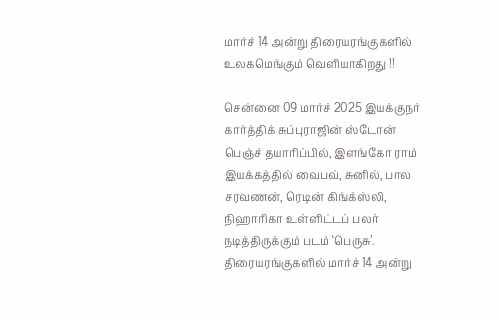மார்ச் 14 அன்று திரையரங்குகளில் உலகமெங்கும் வெளியாகிறது !!

சென்னை 09 மார்ச் 2025 இயக்குநர் கார்த்திக் சுப்புராஜின் ஸ்டோன் பெஞ்ச் தயாரிப்பில், இளங்கோ ராம் இயக்கத்தில் வைபவ், சுனில், பால சரவணன், ரெடின் கிங்க்ஸ்லி, நிஹாரிகா உள்ளிட்டப் பலர் நடித்திருக்கும் படம் ‘பெருசு’. திரையரங்குகளில் மார்ச் 14 அன்று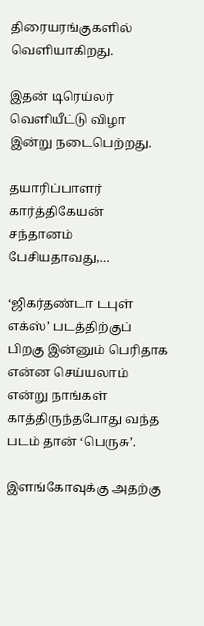திரையரங்குகளில் வெளியாகிறது.

இதன் டிரெய்லர் வெளியீட்டு விழா இன்று நடைபெற்றது.

தயாரிப்பாளர் கார்த்திகேயன் சந்தானம் பேசியதாவது,…

‘ஜிகர்தண்டா டபுள் எக்ஸ்’ படத்திற்குப் பிறகு இன்னும் பெரிதாக என்ன செய்யலாம் என்று நாங்கள் காத்திருந்தபோது வந்த படம் தான் ‘பெருசு’.

இளங்கோவுக்கு அதற்கு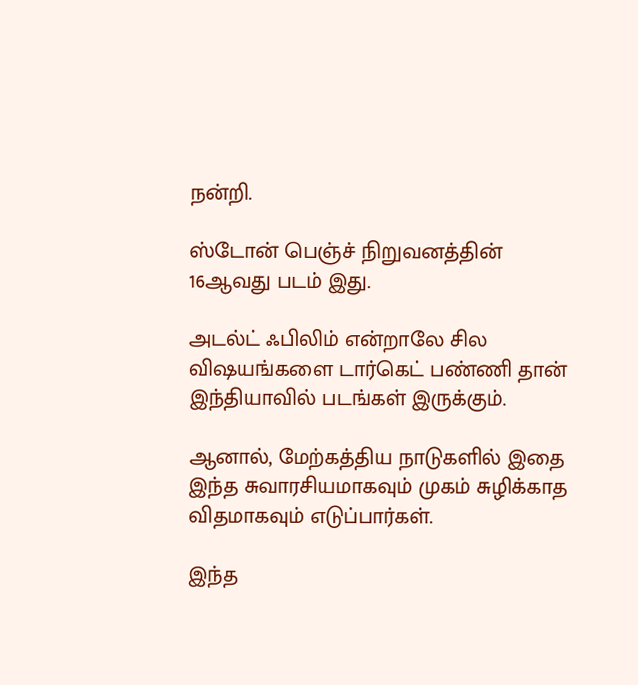நன்றி.

ஸ்டோன் பெஞ்ச் நிறுவனத்தின் 16ஆவது படம் இது.

அடல்ட் ஃபிலிம் என்றாலே சில விஷயங்களை டார்கெட் பண்ணி தான் இந்தியாவில் படங்கள் இருக்கும்.

ஆனால், மேற்கத்திய நாடுகளில் இதை இந்த சுவாரசியமாகவும் முகம் சுழிக்காத விதமாகவும் எடுப்பார்கள்.

இந்த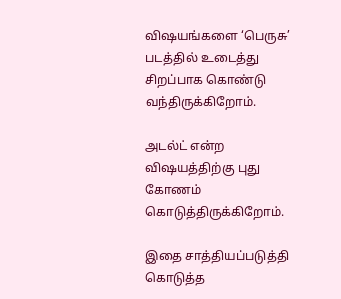விஷயங்களை ‘பெருசு’ படத்தில் உடைத்து சிறப்பாக கொண்டு வந்திருக்கிறோம்.

அடல்ட் என்ற விஷயத்திற்கு புது கோணம் கொடுத்திருக்கிறோம்.

இதை சாத்தியப்படுத்தி கொடுத்த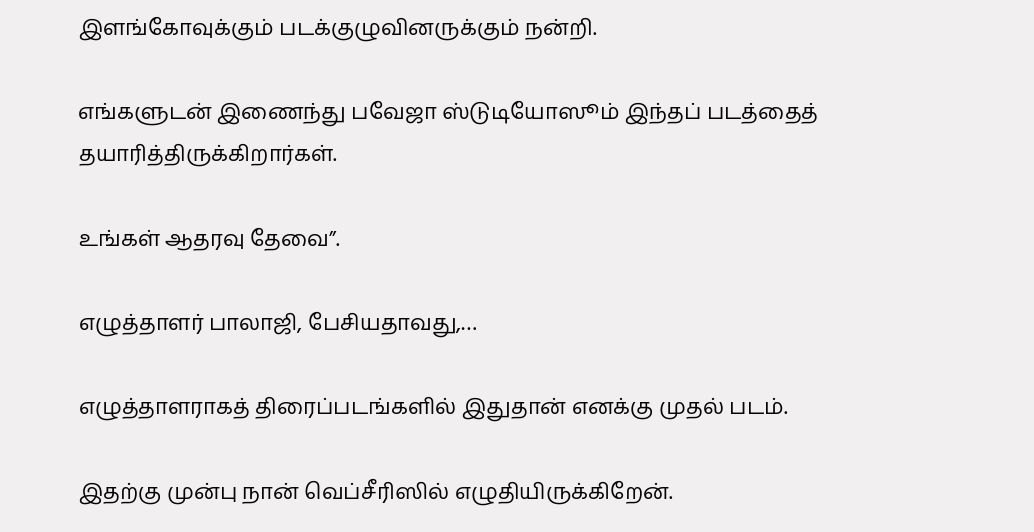இளங்கோவுக்கும் படக்குழுவினருக்கும் நன்றி.

எங்களுடன் இணைந்து பவேஜா ஸ்டுடியோஸூம் இந்தப் படத்தைத் தயாரித்திருக்கிறார்கள்.

உங்கள் ஆதரவு தேவை”.

எழுத்தாளர் பாலாஜி, பேசியதாவது,…

எழுத்தாளராகத் திரைப்படங்களில் இதுதான் எனக்கு முதல் படம்.

இதற்கு முன்பு நான் வெப்சீரிஸில் எழுதியிருக்கிறேன்.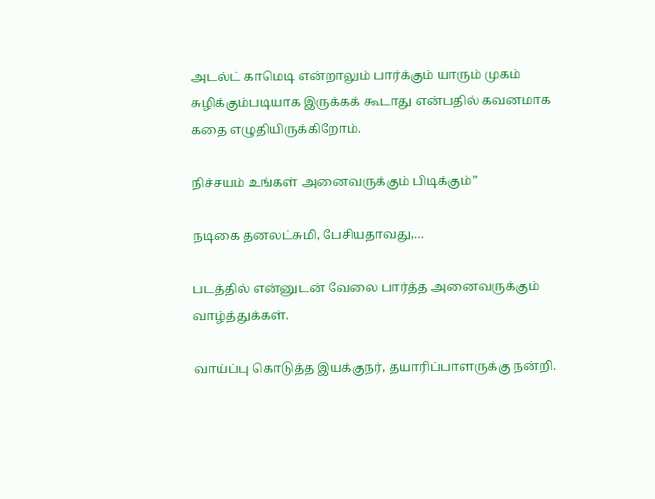அடல்ட் காமெடி என்றாலும் பார்க்கும் யாரும் முகம் சுழிக்கும்படியாக இருக்கக் கூடாது என்பதில் கவனமாக கதை எழுதியிருக்கிறோம்.

நிச்சயம் உங்கள் அனைவருக்கும் பிடிக்கும்”

நடிகை தனலட்சுமி, பேசியதாவது,…

படத்தில் என்னுடன் வேலை பார்த்த அனைவருக்கும் வாழ்த்துக்கள்.

வாய்ப்பு கொடுத்த இயக்குநர், தயாரிப்பாளருக்கு நன்றி.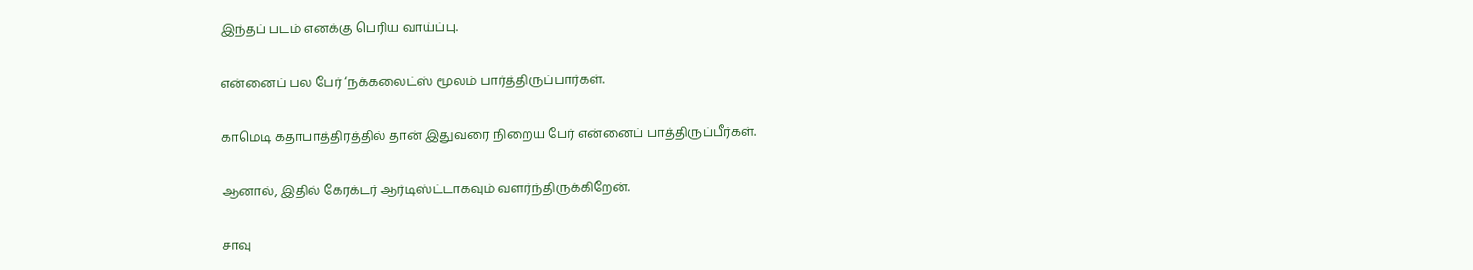இந்தப் படம் எனக்கு பெரிய வாய்ப்பு.

என்னைப் பல பேர் ‘நக்கலைட்ஸ் மூலம் பார்த்திருப்பார்கள்.

காமெடி கதாபாத்திரத்தில் தான் இதுவரை நிறைய பேர் என்னைப் பாத்திருப்பீர்கள்.

ஆனால், இதில் கேரக்டர் ஆர்டிஸ்ட்டாகவும் வளர்ந்திருக்கிறேன்.

சாவு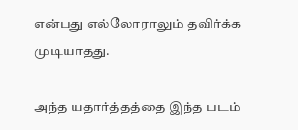என்பது எல்லோராலும் தவிர்க்க முடியாதது.

அந்த யதார்த்தத்தை இந்த படம்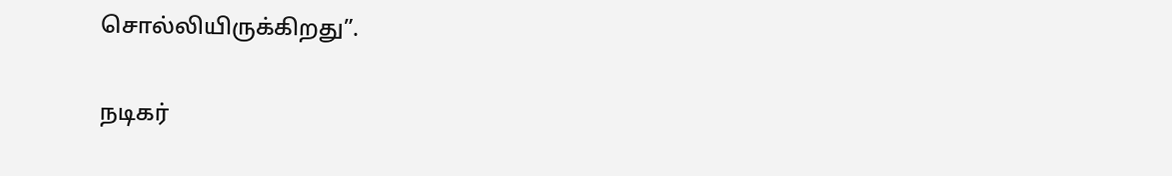சொல்லியிருக்கிறது”.

நடிகர்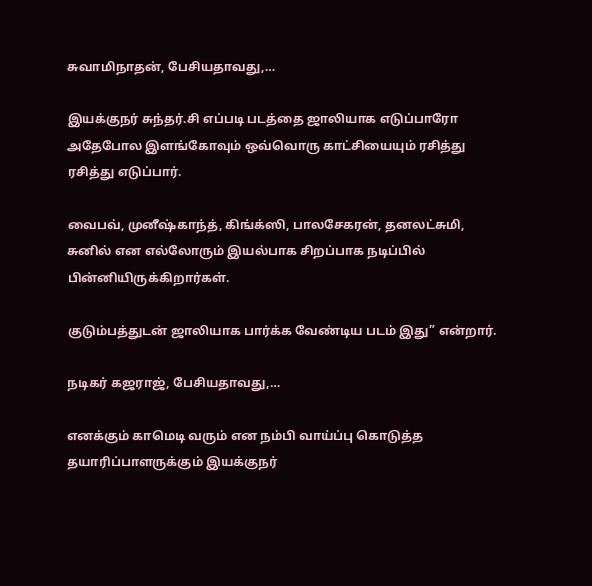சுவாமிநாதன், பேசியதாவது,…

இயக்குநர் சுந்தர்.சி எப்படி படத்தை ஜாலியாக எடுப்பாரோ அதேபோல இளங்கோவும் ஒவ்வொரு காட்சியையும் ரசித்து ரசித்து எடுப்பார்.

வைபவ், முனீஷ்காந்த், கிங்க்ஸி, பாலசேகரன், தனலட்சுமி, சுனில் என எல்லோரும் இயல்பாக சிறப்பாக நடிப்பில் பின்னியிருக்கிறார்கள்.

குடும்பத்துடன் ஜாலியாக பார்க்க வேண்டிய படம் இது” என்றார்.

நடிகர் கஜராஜ், பேசியதாவது,…

எனக்கும் காமெடி வரும் என நம்பி வாய்ப்பு கொடுத்த தயாரிப்பாளருக்கும் இயக்குநர்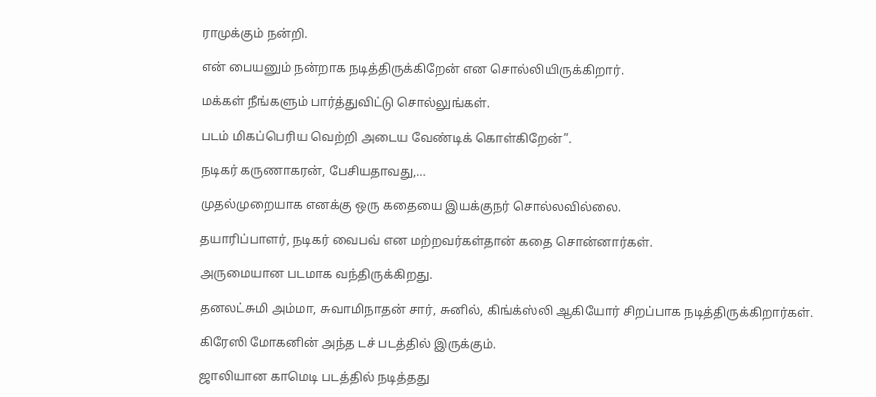ராமுக்கும் நன்றி.

என் பையனும் நன்றாக நடித்திருக்கிறேன் என சொல்லியிருக்கிறார்.

மக்கள் நீங்களும் பார்த்துவிட்டு சொல்லுங்கள்.

படம் மிகப்பெரிய வெற்றி அடைய வேண்டிக் கொள்கிறேன்”.

நடிகர் கருணாகரன், பேசியதாவது,…

முதல்முறையாக எனக்கு ஒரு கதையை இயக்குநர் சொல்லவில்லை.

தயாரிப்பாளர், நடிகர் வைபவ் என மற்றவர்கள்தான் கதை சொன்னார்கள்.

அருமையான படமாக வந்திருக்கிறது.

தனலட்சுமி அம்மா, சுவாமிநாதன் சார், சுனில், கிங்க்ஸ்லி ஆகியோர் சிறப்பாக நடித்திருக்கிறார்கள்.

கிரேஸி மோகனின் அந்த டச் படத்தில் இருக்கும்.

ஜாலியான காமெடி படத்தில் நடித்தது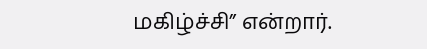மகிழ்ச்சி” என்றார்.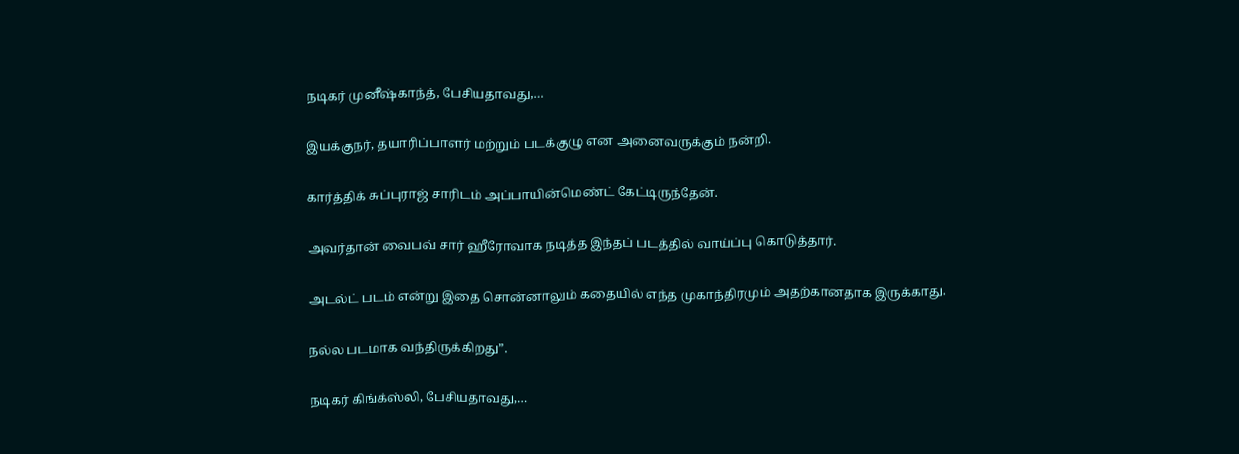நடிகர் முனீஷ்காந்த், பேசியதாவது,…

இயக்குநர், தயாரிப்பாளர் மற்றும் படக்குழு என அனைவருக்கும் நன்றி.

கார்த்திக் சுப்புராஜ் சாரிடம் அப்பாயின்மெண்ட் கேட்டிருந்தேன்.

அவர்தான் வைபவ் சார் ஹீரோவாக நடித்த இந்தப் படத்தில் வாய்ப்பு கொடுத்தார்.

அடல்ட் படம் என்று இதை சொன்னாலும் கதையில் எந்த முகாந்திரமும் அதற்கானதாக இருக்காது.

நல்ல படமாக வந்திருக்கிறது”.

நடிகர் கிங்க்ஸ்லி, பேசியதாவது,…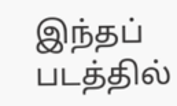இந்தப் படத்தில்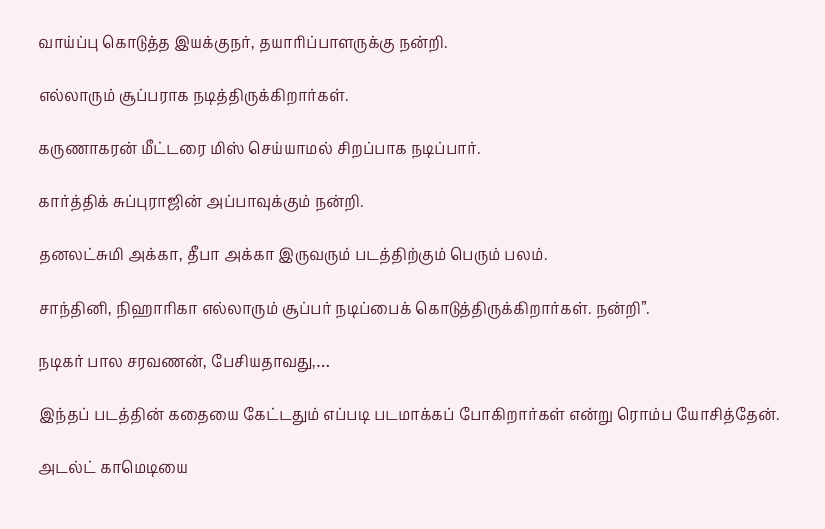வாய்ப்பு கொடுத்த இயக்குநர், தயாரிப்பாளருக்கு நன்றி.

எல்லாரும் சூப்பராக நடித்திருக்கிறார்கள்.

கருணாகரன் மீட்டரை மிஸ் செய்யாமல் சிறப்பாக நடிப்பார்.

கார்த்திக் சுப்புராஜின் அப்பாவுக்கும் நன்றி.

தனலட்சுமி அக்கா, தீபா அக்கா இருவரும் படத்திற்கும் பெரும் பலம்.

சாந்தினி, நிஹாரிகா எல்லாரும் சூப்பர் நடிப்பைக் கொடுத்திருக்கிறார்கள். நன்றி”.

நடிகர் பால சரவணன், பேசியதாவது,…

இந்தப் படத்தின் கதையை கேட்டதும் எப்படி படமாக்கப் போகிறார்கள் என்று ரொம்ப யோசித்தேன்.

அடல்ட் காமெடியை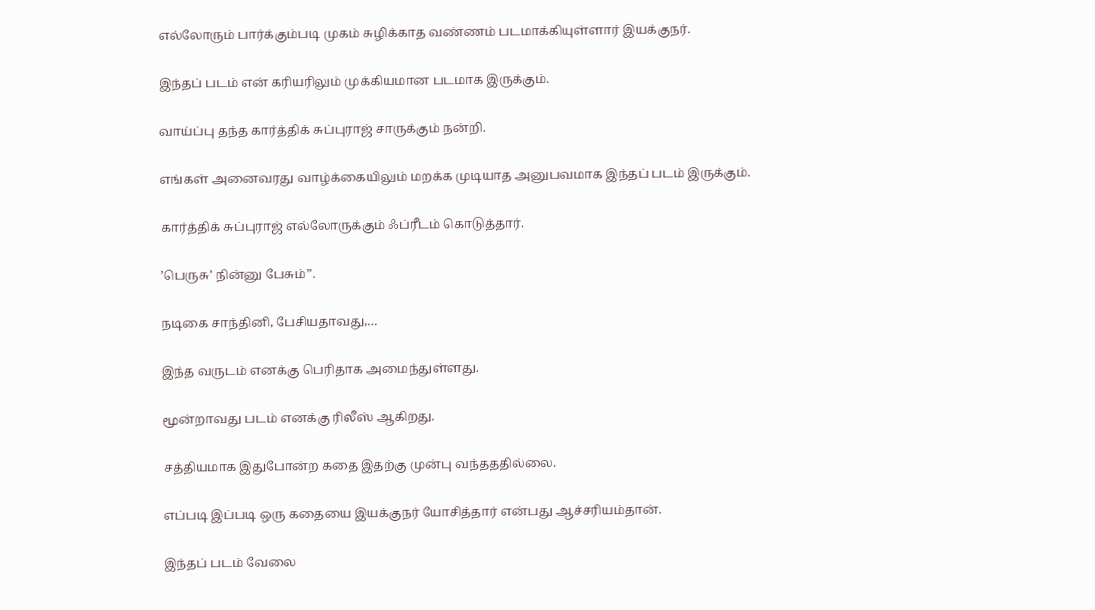எல்லோரும் பார்க்கும்படி முகம் சுழிக்காத வண்ணம் படமாக்கியுள்ளார் இயக்குநர்.

இந்தப் படம் என் கரியரிலும் முக்கியமான படமாக இருக்கும்.

வாய்ப்பு தந்த கார்த்திக் சுப்புராஜ் சாருக்கும் நன்றி.

எங்கள் அனைவரது வாழ்க்கையிலும் மறக்க முடியாத அனுபவமாக இந்தப் படம் இருக்கும்.

கார்த்திக் சுப்புராஜ் எல்லோருக்கும் ஃப்ரீடம் கொடுத்தார்.

’பெருசு’ நின்னு பேசும்”.

நடிகை சாந்தினி, பேசியதாவது,…

இந்த வருடம் எனக்கு பெரிதாக அமைந்துள்ளது.

மூன்றாவது படம் எனக்கு ரிலீஸ் ஆகிறது.

சத்தியமாக இதுபோன்ற கதை இதற்கு முன்பு வந்தததில்லை.

எப்படி இப்படி ஒரு கதையை இயக்குநர் யோசித்தார் என்பது ஆச்சரியம்தான்.

இந்தப் படம் வேலை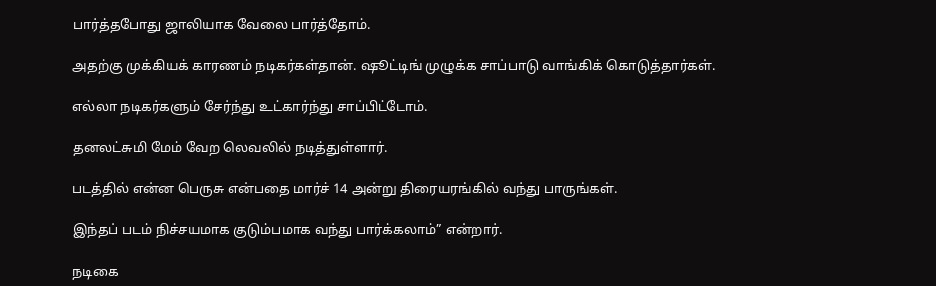பார்த்தபோது ஜாலியாக வேலை பார்த்தோம்.

அதற்கு முக்கியக் காரணம் நடிகர்கள்தான். ஷூட்டிங் முழுக்க சாப்பாடு வாங்கிக் கொடுத்தார்கள்.

எல்லா நடிகர்களும் சேர்ந்து உட்கார்ந்து சாப்பிட்டோம்.

தனலட்சுமி மேம் வேற லெவலில் நடித்துள்ளார்.

படத்தில் என்ன பெருசு என்பதை மார்ச் 14 அன்று திரையரங்கில் வந்து பாருங்கள்.

இந்தப் படம் நிச்சயமாக குடும்பமாக வந்து பார்க்கலாம்” என்றார்.

நடிகை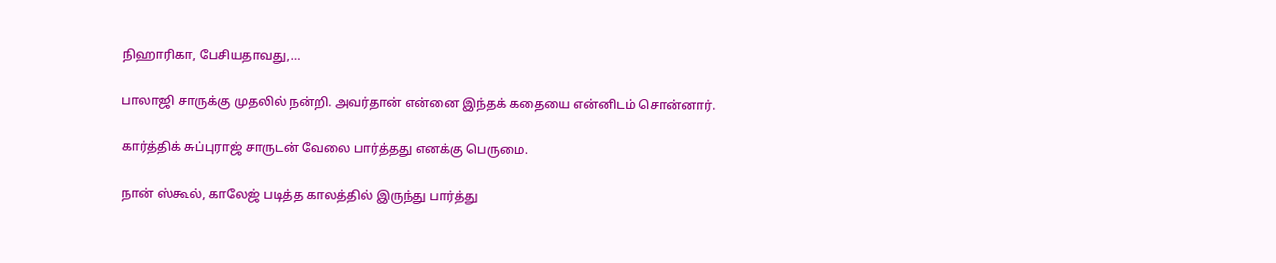நிஹாரிகா, பேசியதாவது,…

பாலாஜி சாருக்கு முதலில் நன்றி. அவர்தான் என்னை இந்தக் கதையை என்னிடம் சொன்னார்.

கார்த்திக் சுப்புராஜ் சாருடன் வேலை பார்த்தது எனக்கு பெருமை.

நான் ஸ்கூல், காலேஜ் படித்த காலத்தில் இருந்து பார்த்து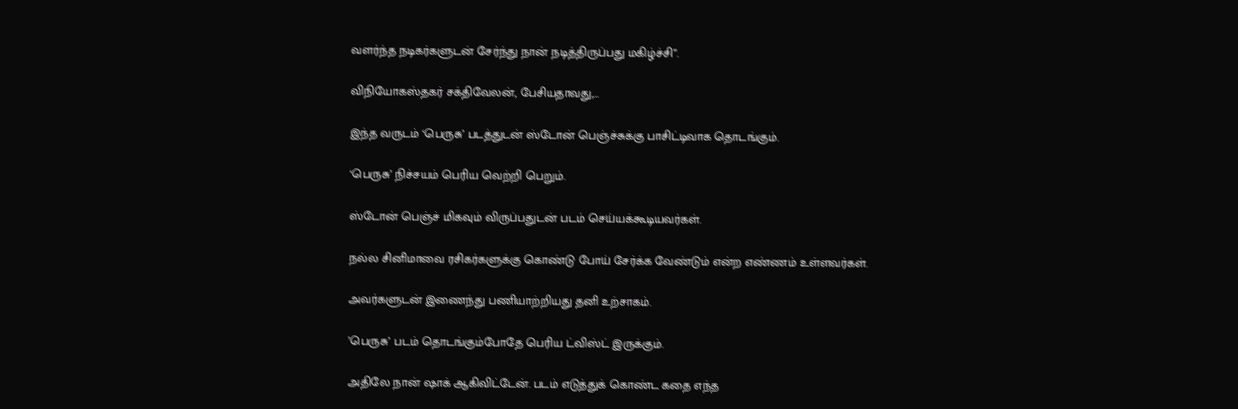வளர்ந்த நடிகர்களுடன் சேர்ந்து நான் நடித்திருப்பது மகிழ்ச்சி”.

விநியோகஸ்தகர் சக்திவேலன், பேசியதாவது,…

இந்த வருடம் ‘பெருசு’ படத்துடன் ஸ்டோன் பெஞ்ச்சுக்கு பாசிட்டிவாக தொடங்கும்.

‘பெருசு’ நிச்சயம் பெரிய வெற்றி பெறும்.

ஸ்டோன் பெஞ்ச் மிகவும் விருப்பதுடன் படம் செய்யக்கூடியவர்கள்.

நல்ல சினிமாவை ரசிகர்களுக்கு கொண்டு போய் சேர்க்க வேண்டும் என்ற எண்ணம் உள்ளவர்கள்.

அவர்களுடன் இணைந்து பணியாற்றியது தனி உற்சாகம்.

’பெருசு’ படம் தொடங்கும்போதே பெரிய ட்விஸ்ட் இருக்கும்.

அதிலே நான் ஷாக் ஆகிவிட்டேன். படம் எடுத்துக் கொண்ட கதை எந்த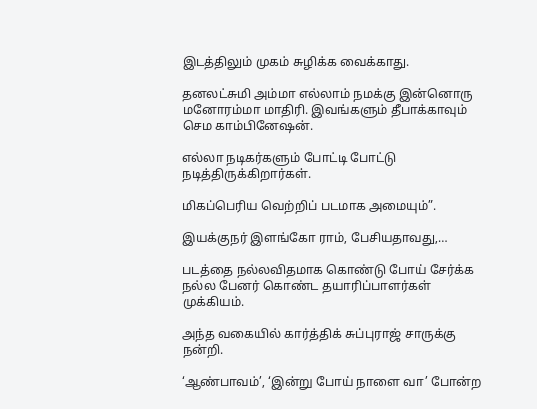இடத்திலும் முகம் சுழிக்க வைக்காது.

தனலட்சுமி அம்மா எல்லாம் நமக்கு இன்னொரு மனோரம்மா மாதிரி. இவங்களும் தீபாக்காவும் செம காம்பினேஷன்.

எல்லா நடிகர்களும் போட்டி போட்டு நடித்திருக்கிறார்கள்.

மிகப்பெரிய வெற்றிப் படமாக அமையும்”.

இயக்குநர் இளங்கோ ராம், பேசியதாவது,…

படத்தை நல்லவிதமாக கொண்டு போய் சேர்க்க நல்ல பேனர் கொண்ட தயாரிப்பாளர்கள் முக்கியம்.

அந்த வகையில் கார்த்திக் சுப்புராஜ் சாருக்கு நன்றி.

‘ஆண்பாவம்’, ‘இன்று போய் நாளை வா’ போன்ற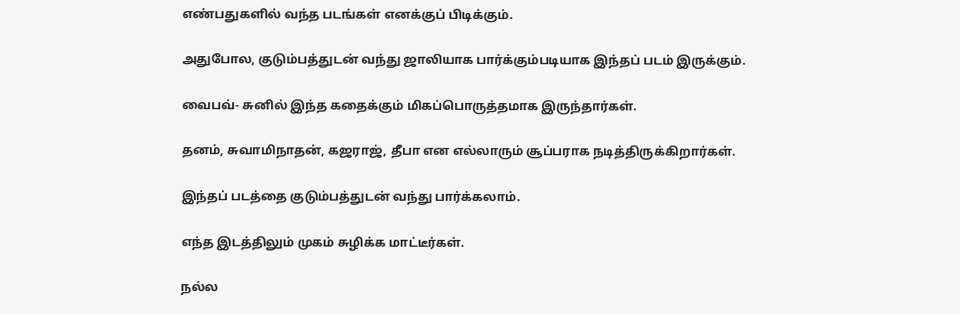எண்பதுகளில் வந்த படங்கள் எனக்குப் பிடிக்கும்.

அதுபோல, குடும்பத்துடன் வந்து ஜாலியாக பார்க்கும்படியாக இந்தப் படம் இருக்கும்.

வைபவ்- சுனில் இந்த கதைக்கும் மிகப்பொருத்தமாக இருந்தார்கள்.

தனம், சுவாமிநாதன், கஜராஜ், தீபா என எல்லாரும் சூப்பராக நடித்திருக்கிறார்கள்.

இந்தப் படத்தை குடும்பத்துடன் வந்து பார்க்கலாம்.

எந்த இடத்திலும் முகம் சுழிக்க மாட்டீர்கள்.

நல்ல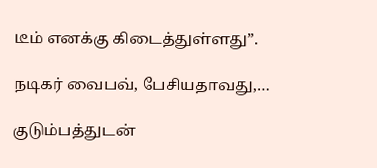டீம் எனக்கு கிடைத்துள்ளது”.

நடிகர் வைபவ், பேசியதாவது,…

குடும்பத்துடன்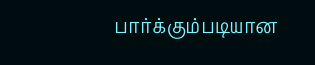பார்க்கும்படியான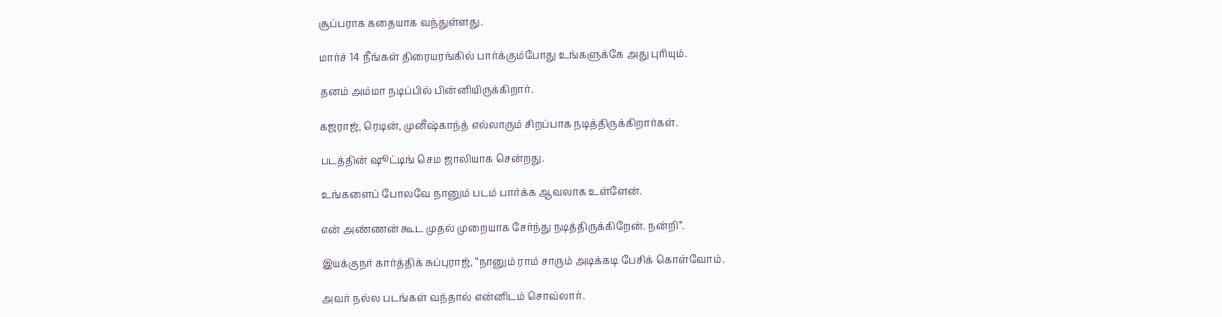சூப்பராக கதையாக வந்துள்ளது.

மார்ச் 14 நீங்கள் திரையரங்கில் பார்க்கும்போது உங்களுக்கே அது புரியும்.

தனம் அம்மா நடிப்பில் பின்னியிருக்கிறார்.

கஜராஜ், ரெடின், முனீஷ்காந்த் எல்லாரும் சிறப்பாக நடித்திருக்கிறார்கள்.

படத்தின் ஷூட்டிங் செம ஜாலியாக சென்றது.

உங்களைப் போலவே நானும் படம் பார்க்க ஆவலாக உள்ளேன்.

என் அண்ணன் கூட முதல் முறையாக சேர்ந்து நடித்திருக்கிறேன். நன்றி”.

இயக்குநர் கார்த்திக் சுப்புராஜ், “நானும் ராம் சாரும் அடிக்கடி பேசிக் கொள்வோம்.

அவர் நல்ல படங்கள் வந்தால் என்னிடம் சொவ்லார்.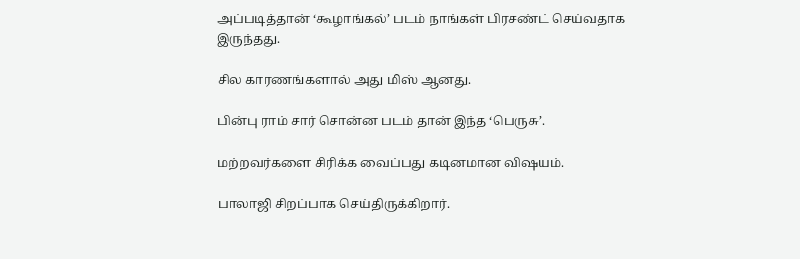அப்படித்தான் ‘கூழாங்கல்’ படம் நாங்கள் பிரசண்ட் செய்வதாக இருந்தது.

சில காரணங்களால் அது மிஸ் ஆனது.

பின்பு ராம் சார் சொன்ன படம் தான் இந்த ‘பெருசு’.

மற்றவர்களை சிரிக்க வைப்பது கடினமான விஷயம்.

பாலாஜி சிறப்பாக செய்திருக்கிறார்.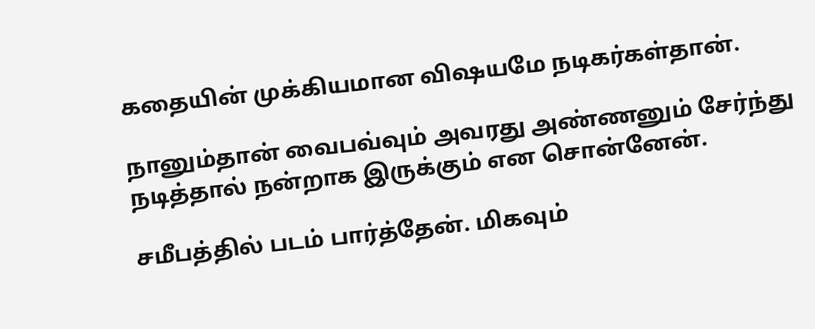கதையின் முக்கியமான விஷயமே நடிகர்கள்தான்.

நானும்தான் வைபவ்வும் அவரது அண்ணனும் சேர்ந்து நடித்தால் நன்றாக இருக்கும் என சொன்னேன்.

சமீபத்தில் படம் பார்த்தேன். மிகவும்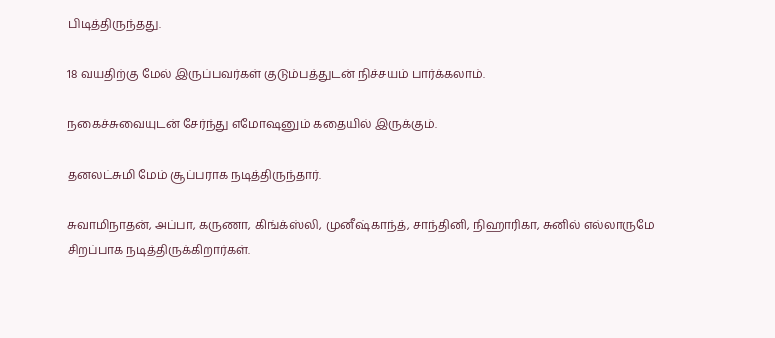பிடித்திருந்தது.

18 வயதிற்கு மேல் இருப்பவர்கள் குடும்பத்துடன் நிச்சயம் பார்க்கலாம்.

நகைச்சுவையுடன் சேர்ந்து எமோஷனும் கதையில் இருக்கும்.

தனலட்சுமி மேம் சூப்பராக நடித்திருந்தார்.

சுவாமிநாதன், அப்பா, கருணா, கிங்க்ஸ்லி, முனீஷ்காந்த், சாந்தினி, நிஹாரிகா, சுனில் எல்லாருமே சிறப்பாக நடித்திருக்கிறார்கள்.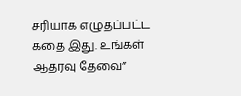சரியாக எழுதப்பட்ட கதை இது. உங்கள் ஆதரவு தேவை”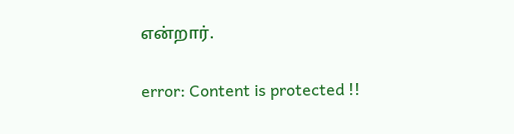என்றார்.

error: Content is protected !!